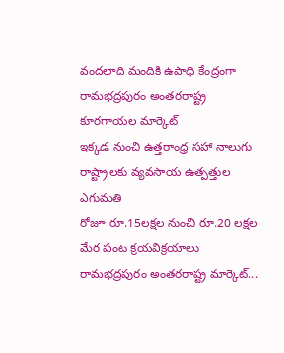వందలాది మందికి ఉపాధి కేంద్రంగా రామభద్రపురం అంతరరాష్ట్ర కూరగాయల మార్కెట్
ఇక్కడ నుంచి ఉత్తరాంధ్ర సహా నాలుగు రాష్ట్రాలకు వ్యవసాయ ఉత్పత్తుల ఎగుమతి
రోజూ రూ.15లక్షల నుంచి రూ.20 లక్షల మేర పంట క్రయవిక్రయాలు
రామభద్రపురం అంతరరాష్ట్ర మార్కెట్...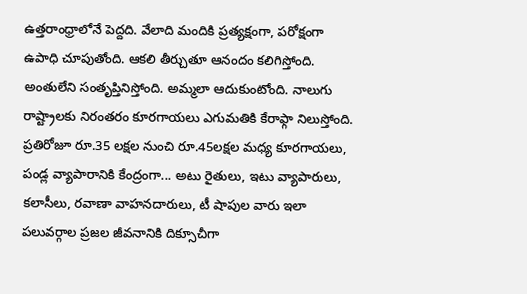ఉత్తరాంధ్రాలోనే పెద్దది. వేలాది మందికి ప్రత్యక్షంగా, పరోక్షంగా ఉపాధి చూపుతోంది. ఆకలి తీర్చుతూ ఆనందం కలిగిస్తోంది. అంతులేని సంతృప్తినిస్తోంది. అమ్మలా ఆదుకుంటోంది. నాలుగు రాష్ట్రాలకు నిరంతరం కూరగాయలు ఎగుమతికి కేరాఫ్గా నిలుస్తోంది. ప్రతిరోజూ రూ.35 లక్షల నుంచి రూ.45లక్షల మధ్య కూరగాయలు, పండ్ల వ్యాపారానికి కేంద్రంగా... అటు రైతులు, ఇటు వ్యాపారులు, కలాసీలు, రవాణా వాహనదారులు, టీ షాపుల వారు ఇలా పలువర్గాల ప్రజల జీవనానికి దిక్సూచీగా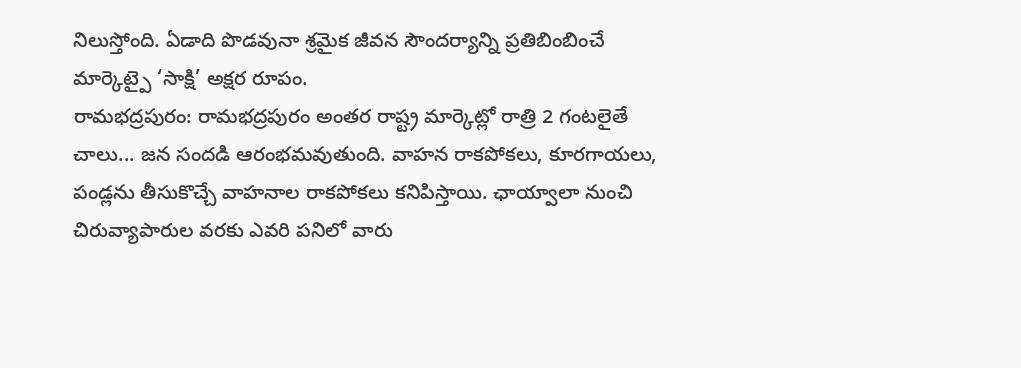నిలుస్తోంది. ఏడాది పొడవునా శ్రమైక జీవన సౌందర్యాన్ని ప్రతిబింబించే మార్కెట్పై ‘సాక్షి’ అక్షర రూపం.
రామభద్రపురం: రామభద్రపురం అంతర రాష్ట్ర మార్కెట్లో రాత్రి 2 గంటలైతే చాలు... జన సందడి ఆరంభమవుతుంది. వాహన రాకపోకలు, కూరగాయలు, పండ్లను తీసుకొచ్చే వాహనాల రాకపోకలు కనిపిస్తాయి. ఛాయ్వాలా నుంచి చిరువ్యాపారుల వరకు ఎవరి పనిలో వారు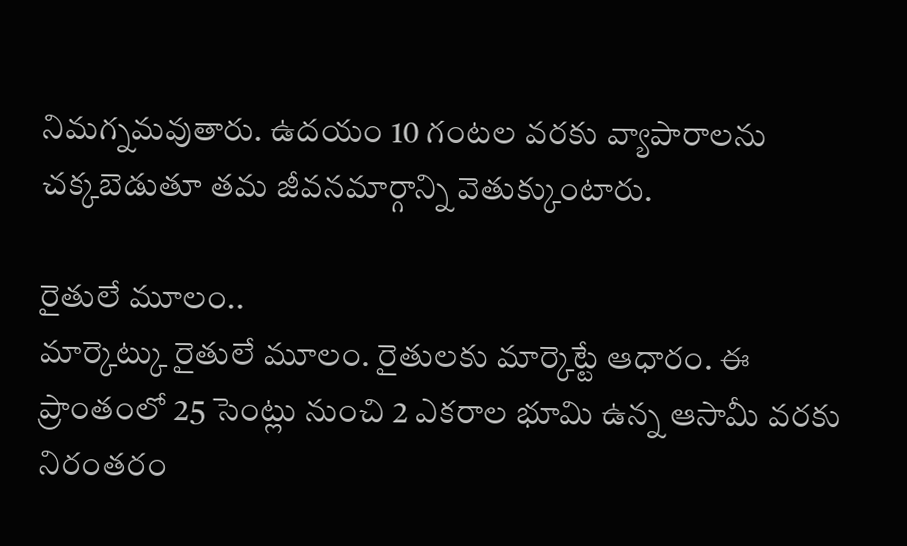నిమగ్నమవుతారు. ఉదయం 10 గంటల వరకు వ్యాపారాలను చక్కబెడుతూ తమ జీవనమార్గాన్ని వెతుక్కుంటారు.

రైతులే మూలం..
మార్కెట్కు రైతులే మూలం. రైతులకు మార్కెట్టే ఆధారం. ఈ ప్రాంతంలో 25 సెంట్లు నుంచి 2 ఎకరాల భూమి ఉన్న ఆసామీ వరకు నిరంతరం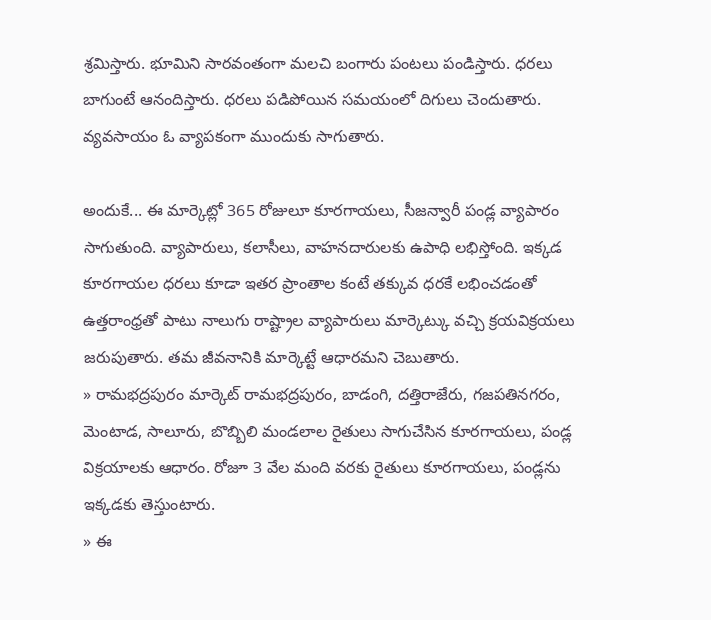శ్రమిస్తారు. భూమిని సారవంతంగా మలచి బంగారు పంటలు పండిస్తారు. ధరలు బాగుంటే ఆనందిస్తారు. ధరలు పడిపోయిన సమయంలో దిగులు చెందుతారు. వ్యవసాయం ఓ వ్యాపకంగా ముందుకు సాగుతారు.

అందుకే... ఈ మార్కెట్లో 365 రోజులూ కూరగాయలు, సీజన్వారీ పండ్ల వ్యాపారం సాగుతుంది. వ్యాపారులు, కలాసీలు, వాహనదారులకు ఉపాధి లభిస్తోంది. ఇక్కడ కూరగాయల ధరలు కూడా ఇతర ప్రాంతాల కంటే తక్కువ ధరకే లభించడంతో ఉత్తరాంధ్రతో పాటు నాలుగు రాష్ట్రాల వ్యాపారులు మార్కెట్కు వచ్చి క్రయవిక్రయలు జరుపుతారు. తమ జీవనానికి మార్కెట్టే ఆధారమని చెబుతారు.
» రామభద్రపురం మార్కెట్ రామభద్రపురం, బాడంగి, దత్తిరాజేరు, గజపతినగరం, మెంటాడ, సాలూరు, బొబ్బిలి మండలాల రైతులు సాగుచేసిన కూరగాయలు, పండ్ల విక్రయాలకు ఆధారం. రోజూ 3 వేల మంది వరకు రైతులు కూరగాయలు, పండ్లను ఇక్కడకు తెస్తుంటారు.
» ఈ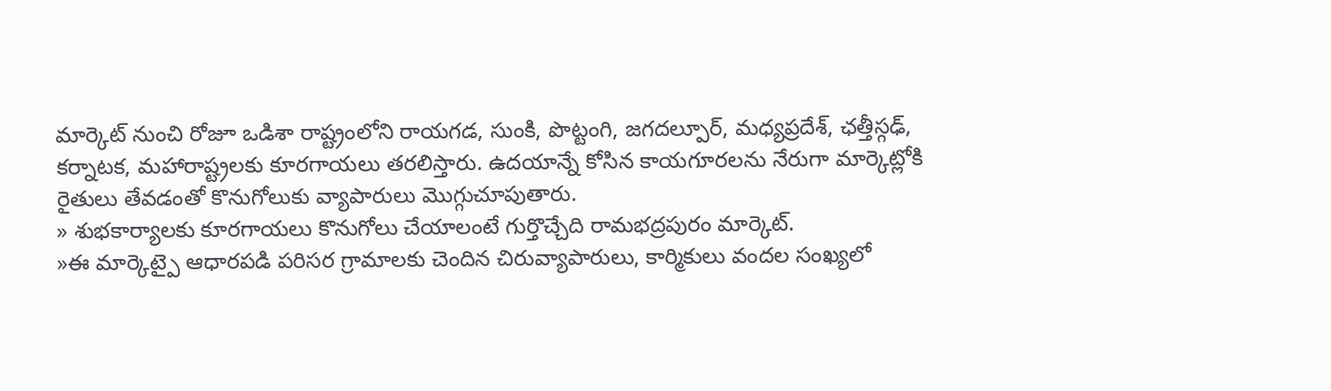మార్కెట్ నుంచి రోజూ ఒడిశా రాష్ట్రంలోని రాయగడ, సుంకి, పొట్టంగి, జగదల్పూర్, మధ్యప్రదేశ్, ఛత్తీస్గఢ్, కర్నాటక, మహారాష్ట్రలకు కూరగాయలు తరలిస్తారు. ఉదయాన్నే కోసిన కాయగూరలను నేరుగా మార్కెట్లోకి రైతులు తేవడంతో కొనుగోలుకు వ్యాపారులు మొగ్గుచూపుతారు.
» శుభకార్యాలకు కూరగాయలు కొనుగోలు చేయాలంటే గుర్తొచ్చేది రామభద్రపురం మార్కెట్.
»ఈ మార్కెట్పై ఆధారపడి పరిసర గ్రామాలకు చెందిన చిరువ్యాపారులు, కార్మికులు వందల సంఖ్యలో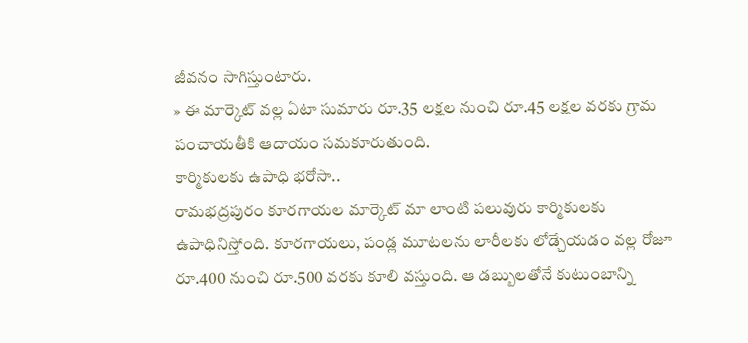జీవనం సాగిస్తుంటారు.
» ఈ మార్కెట్ వల్ల ఏటా సుమారు రూ.35 లక్షల నుంచి రూ.45 లక్షల వరకు గ్రామ పంచాయతీకి ఆదాయం సమకూరుతుంది.
కార్మికులకు ఉపాధి భరోసా..
రామభద్రపురం కూరగాయల మార్కెట్ మా లాంటి పలువురు కార్మికులకు ఉపాధినిస్తోంది. కూరగాయలు, పండ్ల మూటలను లారీలకు లోడ్చేయడం వల్ల రోజూ రూ.400 నుంచి రూ.500 వరకు కూలి వస్తుంది. ఆ డబ్బులతోనే కుటుంబాన్ని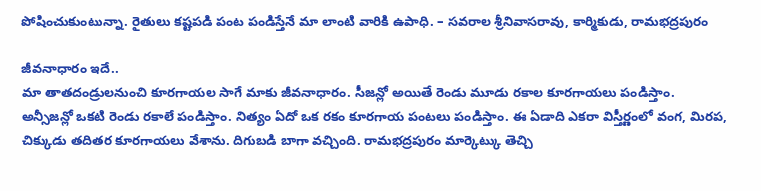పోషించుకుంటున్నా. రైతులు కష్టపడి పంట పండిస్తేనే మా లాంటి వారికి ఉపాధి. – సవరాల శ్రీనివాసరావు, కార్మికుడు, రామభద్రపురం

జీవనాధారం ఇదే..
మా తాతదండ్రులనుంచి కూరగాయల సాగే మాకు జీవనాధారం. సీజన్లో అయితే రెండు మూడు రకాల కూరగాయలు పండిస్తాం. అన్సీజన్లో ఒకటి రెండు రకాలే పండిస్తాం. నిత్యం ఏదో ఒక రకం కూరగాయ పంటలు పండిస్తాం. ఈ ఏడాది ఎకరా విస్తీర్ణంలో వంగ, మిరప, చిక్కుడు తదితర కూరగాయలు వేశాను. దిగుబడి బాగా వచ్చింది. రామభద్రపురం మార్కెట్కు తెచ్చి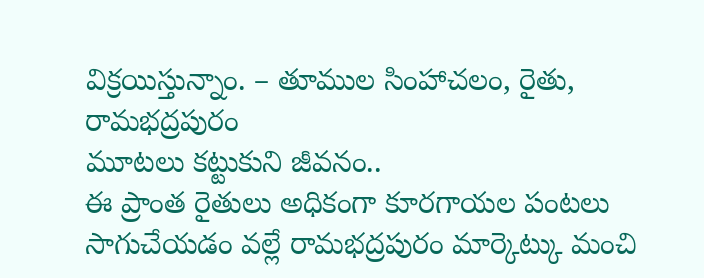విక్రయిస్తున్నాం. – తూముల సింహాచలం, రైతు, రామభద్రపురం
మూటలు కట్టుకుని జీవనం..
ఈ ప్రాంత రైతులు అధికంగా కూరగాయల పంటలు సాగుచేయడం వల్లే రామభద్రపురం మార్కెట్కు మంచి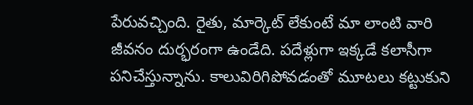పేరువచ్చింది. రైతు, మార్కెట్ లేకుంటే మా లాంటి వారి జీవనం దుర్భరంగా ఉండేది. పదేళ్లుగా ఇక్కడే కలాసీగా పనిచేస్తున్నాను. కాలువిరిగిపోవడంతో మూటలు కట్టుకుని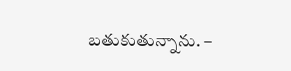బతుకుతున్నాను. –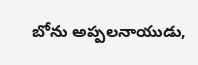బోను అప్పలనాయుడు,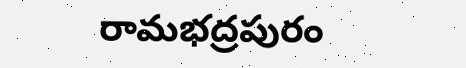రామభద్రపురం